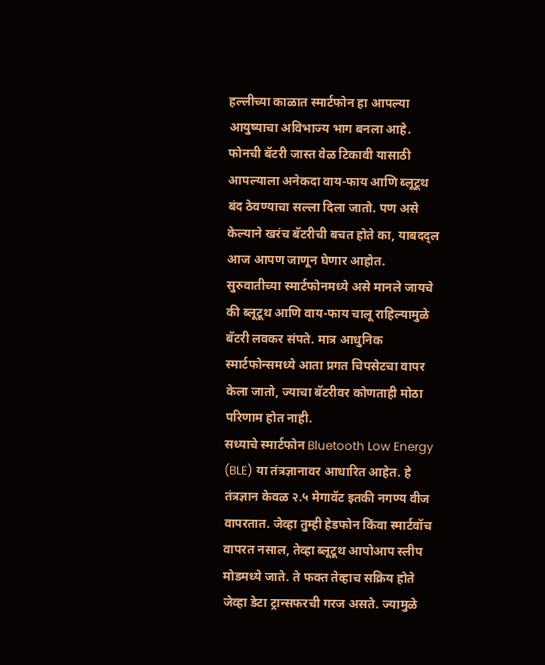हल्लीच्या काळात स्मार्टफोन हा आपल्या आयुष्याचा अविभाज्य भाग बनला आहे. फोनची बॅटरी जास्त वेळ टिकावी यासाठी आपल्याला अनेकदा वाय-फाय आणि ब्लूटूथ बंद ठेवण्याचा सल्ला दिला जातो. पण असे केल्याने खरंच बॅटरीची बचत होते का, याबदद्ल आज आपण जाणून घेणार आहोत.
सुरुवातीच्या स्मार्टफोनमध्ये असे मानले जायचे की ब्लूटूथ आणि वाय-फाय चालू राहिल्यामुळे बॅटरी लवकर संपते. मात्र आधुनिक स्मार्टफोन्समध्ये आता प्रगत चिपसेटचा वापर केला जातो, ज्याचा बॅटरीवर कोणताही मोठा परिणाम होत नाही.
सध्याचे स्मार्टफोन Bluetooth Low Energy (BLE) या तंत्रज्ञानावर आधारित आहेत. हे तंत्रज्ञान केवळ २.५ मेगावॅट इतकी नगण्य वीज वापरतात. जेव्हा तुम्ही हेडफोन किंवा स्मार्टवॉच वापरत नसाल, तेव्हा ब्लूटूथ आपोआप स्लीप मोडमध्ये जाते. ते फक्त तेव्हाच सक्रिय होते जेव्हा डेटा ट्रान्सफरची गरज असते. ज्यामुळे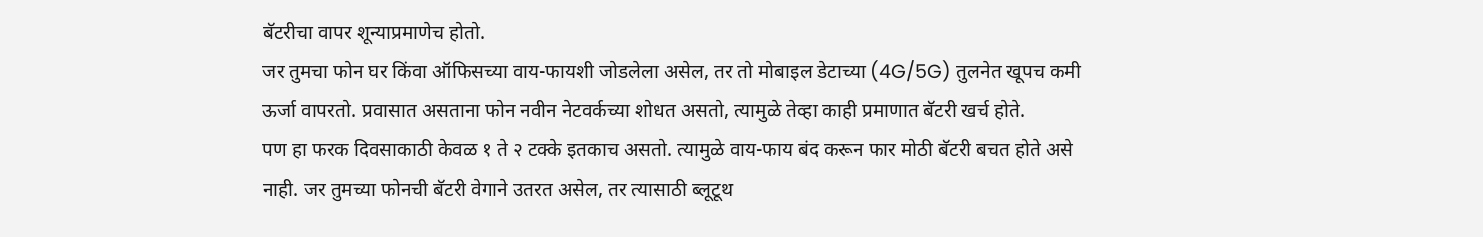बॅटरीचा वापर शून्याप्रमाणेच होतो.
जर तुमचा फोन घर किंवा ऑफिसच्या वाय-फायशी जोडलेला असेल, तर तो मोबाइल डेटाच्या (4G/5G) तुलनेत खूपच कमी ऊर्जा वापरतो. प्रवासात असताना फोन नवीन नेटवर्कच्या शोधत असतो, त्यामुळे तेव्हा काही प्रमाणात बॅटरी खर्च होते.
पण हा फरक दिवसाकाठी केवळ १ ते २ टक्के इतकाच असतो. त्यामुळे वाय-फाय बंद करून फार मोठी बॅटरी बचत होते असे नाही. जर तुमच्या फोनची बॅटरी वेगाने उतरत असेल, तर त्यासाठी ब्लूटूथ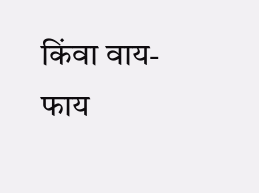किंवा वाय-फाय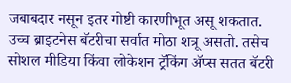जबाबदार नसून इतर गोष्टी कारणीभूत असू शकतात.
उच्च ब्राइटनेस बॅटरीचा सर्वात मोठा शत्रू असतो. तसेच सोशल मीडिया किंवा लोकेशन ट्रॅकिंग ॲप्स सतत बॅटरी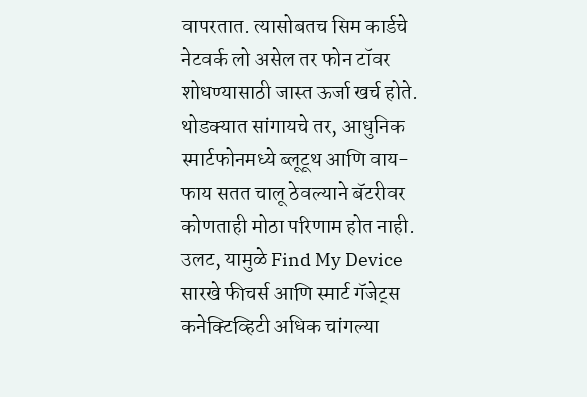वापरतात. त्यासोबतच सिम कार्डचे नेटवर्क लो असेल तर फोन टॉवर शोधण्यासाठी जास्त ऊर्जा खर्च होते.
थोडक्यात सांगायचे तर, आधुनिक स्मार्टफोनमध्ये ब्लूटूथ आणि वाय-फाय सतत चालू ठेवल्याने बॅटरीवर कोणताही मोठा परिणाम होत नाही. उलट, यामुळे Find My Device सारखे फीचर्स आणि स्मार्ट गॅजेट्स कनेक्टिव्हिटी अधिक चांगल्या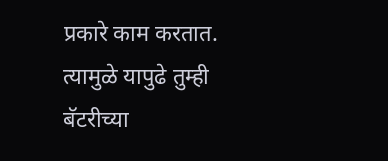प्रकारे काम करतात. त्यामुळे यापुढे तुम्ही बॅटरीच्या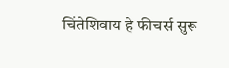चिंतेशिवाय हे फीचर्स सुरू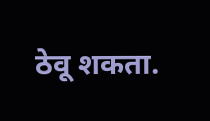ठेवू शकता.